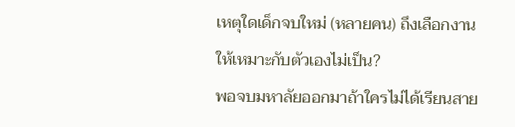เหตุใดเด็กจบใหม่ (หลายคน) ถึงเลือกงานให้เหมาะกับตัวเองไม่เป็น?
พอจบมหาลัยออกมาถ้าใครไม่ได้เรียนสาย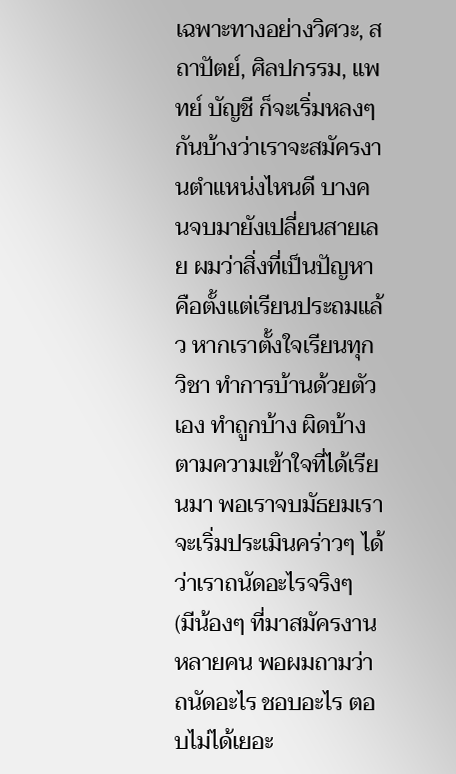เฉพาะทางอย่างวิศวะ, สถาปัตย์, ศิลปกรรม, แพทย์ บัญชี ก็จะเริ่มหลงๆ กันบ้างว่าเราจะสมัครงานตำแหน่งไหนดี บางคนจบมายังเปลี่ยนสายเลย ผมว่าสิ่งที่เป็นปัญหาคือตั้งแต่เรียนประถมแล้ว หากเราตั้งใจเรียนทุกวิชา ทำการบ้านด้วยตัวเอง ทำถูกบ้าง ผิดบ้างตามความเข้าใจที่ได้เรียนมา พอเราจบมัธยมเราจะเริ่มประเมินคร่าวๆ ได้ว่าเราถนัดอะไรจริงๆ
(มีน้องๆ ที่มาสมัครงานหลายคน พอผมถามว่าถนัดอะไร ชอบอะไร ตอบไม่ได้เยอะ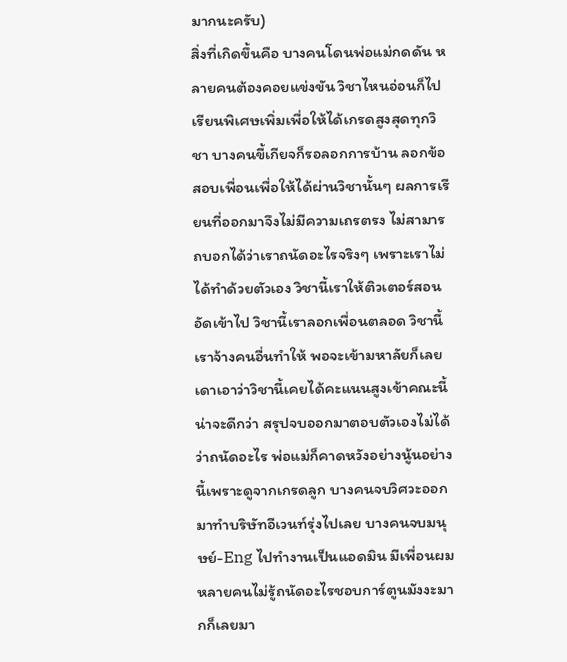มากนะครับ)
สิ่งที่เกิดขึ้นคือ บางคนโดนพ่อแม่กดดัน หลายคนต้องคอยแข่งขัน วิชาไหนอ่อนก็ไปเรียนพิเศษเพิ่มเพื่อให้ได้เกรดสูงสุดทุกวิชา บางคนขี้เกียจก็รอลอกการบ้าน ลอกข้อสอบเพื่อนเพื่อให้ได้ผ่านวิชานั้นๆ ผลการเรียนที่ออกมาจึงไม่มีความเถรตรง ไม่สามารถบอกได้ว่าเราถนัดอะไรจริงๆ เพราะเราไม่ได้ทำด้วยตัวเอง วิชานี้เราให้ติวเตอร์สอนอัดเข้าไป วิชานี้เราลอกเพื่อนตลอด วิชานี้เราจ้างคนอื่นทำให้ พอจะเข้ามหาลัยก็เลยเดาเอาว่าวิชานี้เคยได้คะแนนสูงเข้าคณะนี้น่าจะดีกว่า สรุปจบออกมาตอบตัวเองไม่ได้ว่าถนัดอะไร พ่อแม่ก็คาดหวังอย่างนู้นอย่างนี้เพราะดูจากเกรดลูก บางคนจบวิศวะออกมาทำบริษัทอีเวนท์รุ่งไปเลย บางคนจบมนุษย์-Eng ไปทำงานเป็นแอดมิน มีเพื่อนผมหลายคนไม่รู้ถนัดอะไรชอบการ์ตูนมังงะมากก็เลยมา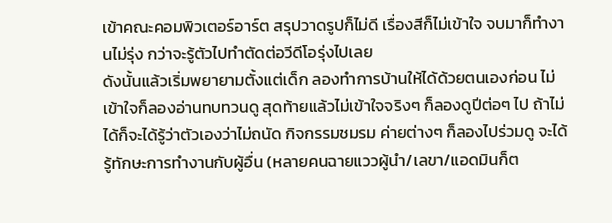เข้าคณะคอมพิวเตอร์อาร์ต สรุปวาดรูปก็ไม่ดี เรื่องสีก็ไม่เข้าใจ จบมาก็ทำงานไม่รุ่ง กว่าจะรู้ตัวไปทำตัดต่อวีดีโอรุ่งไปเลย
ดังนั้นแล้วเริ่มพยายามตั้งแต่เด็ก ลองทำการบ้านให้ได้ด้วยตนเองก่อน ไม่เข้าใจก็ลองอ่านทบทวนดู สุดท้ายแล้วไม่เข้าใจจริงๆ ก็ลองดูปีต่อๆ ไป ถ้าไม่ได้ก็จะได้รู้ว่าตัวเองว่าไม่ถนัด กิจกรรมชมรม ค่ายต่างๆ ก็ลองไปร่วมดู จะได้รู้ทักษะการทำงานกับผู้อื่น (หลายคนฉายแววผู้นำ/เลขา/แอดมินก็ต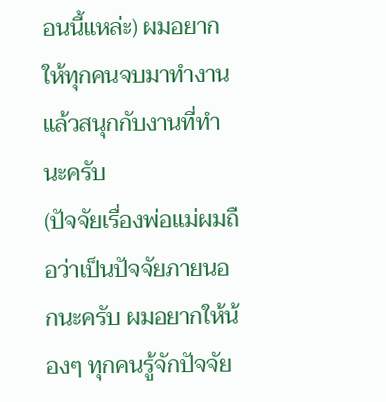อนนี้แหล่ะ) ผมอยากให้ทุกคนจบมาทำงานแล้วสนุกกับงานที่ทำนะครับ
(ปัจจัยเรื่องพ่อแม่ผมถือว่าเป็นปัจจัยภายนอกนะครับ ผมอยากให้น้องๆ ทุกคนรู้จักปัจจัย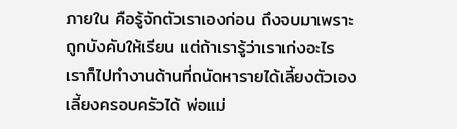ภายใน คือรู้จักตัวเราเองก่อน ถึงจบมาเพราะถูกบังคับให้เรียน แต่ถ้าเรารู้ว่าเราเก่งอะไร เราก็ไปทำงานด้านที่ถนัดหารายได้เลี้ยงตัวเองเลี้ยงครอบครัวได้ พ่อแม่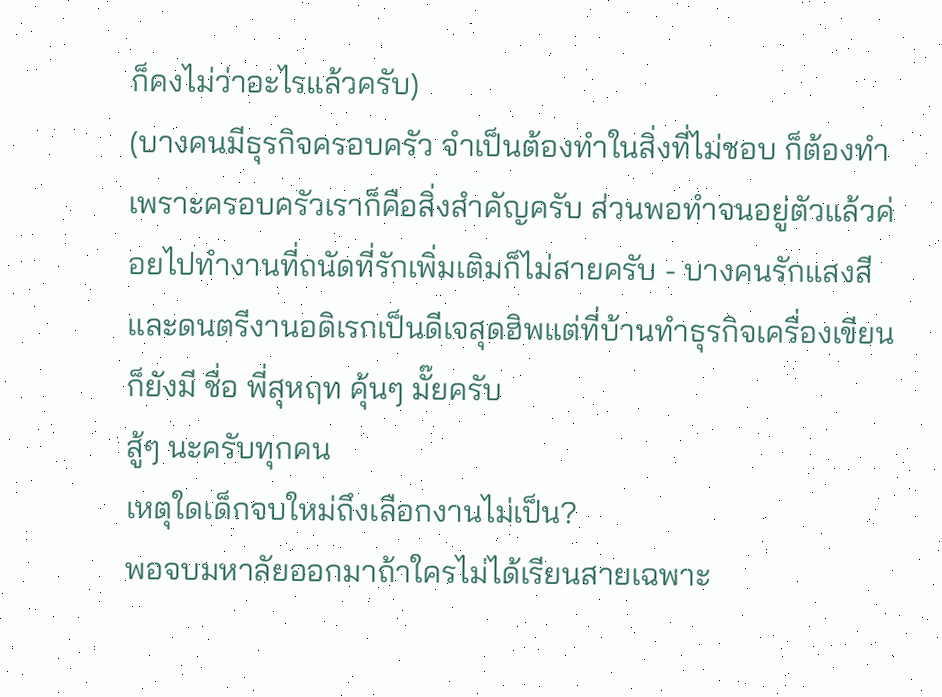ก็คงไม่ว่าอะไรแล้วครับ)
(บางคนมีธุรกิจครอบครัว จำเป็นต้องทำในสิ่งที่ไม่ชอบ ก็ต้องทำเพราะครอบครัวเราก็คือสิ่งสำคัญครับ ส่วนพอทำจนอยู่ตัวแล้วค่อยไปทำงานที่ถนัดที่รักเพิ่มเติมก็ไม่สายครับ - บางคนรักแสงสีและดนตรีงานอดิเรกเป็นดีเจสุดฮิพแต่ที่บ้านทำธุรกิจเครื่องเขียนก็ยังมี ชื่อ พี่สุหฤท คุ้นๆ มั๊ยครับ
สู้ๆ นะครับทุกคน
เหตุใดเด็กจบใหม่ถึงเลือกงานไม่เป็น?
พอจบมหาลัยออกมาถ้าใครไม่ได้เรียนสายเฉพาะ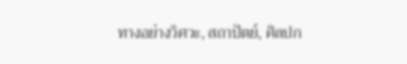ทางอย่างวิศวะ, สถาปัตย์, ศิลปก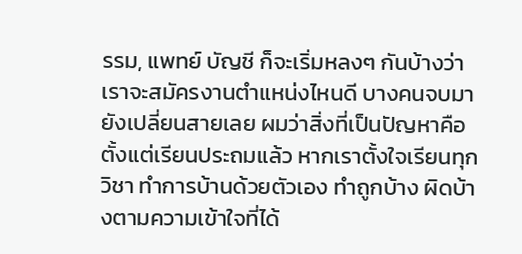รรม, แพทย์ บัญชี ก็จะเริ่มหลงๆ กันบ้างว่าเราจะสมัครงานตำแหน่งไหนดี บางคนจบมายังเปลี่ยนสายเลย ผมว่าสิ่งที่เป็นปัญหาคือตั้งแต่เรียนประถมแล้ว หากเราตั้งใจเรียนทุกวิชา ทำการบ้านด้วยตัวเอง ทำถูกบ้าง ผิดบ้างตามความเข้าใจที่ได้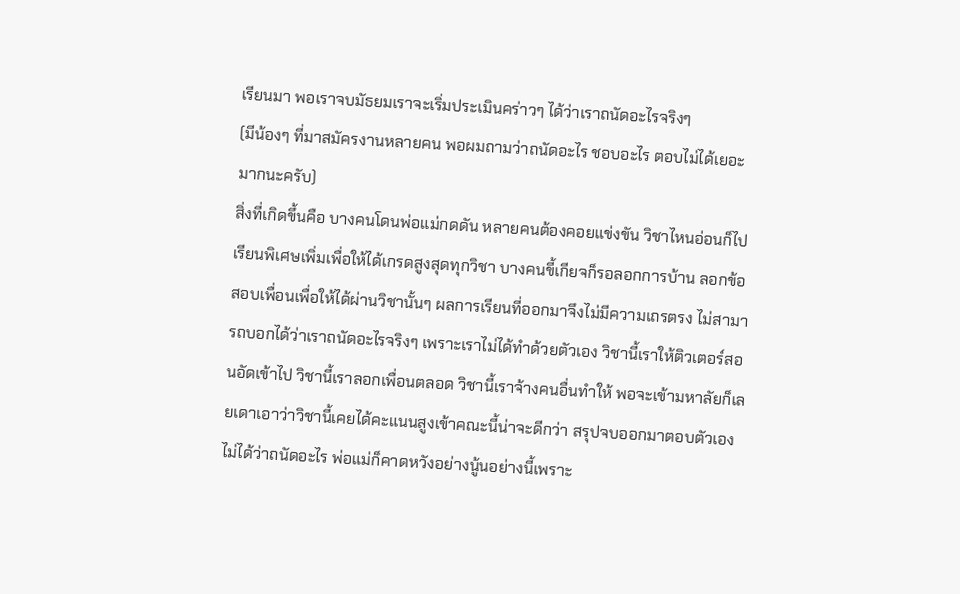เรียนมา พอเราจบมัธยมเราจะเริ่มประเมินคร่าวๆ ได้ว่าเราถนัดอะไรจริงๆ
(มีน้องๆ ที่มาสมัครงานหลายคน พอผมถามว่าถนัดอะไร ชอบอะไร ตอบไม่ได้เยอะมากนะครับ)
สิ่งที่เกิดขึ้นคือ บางคนโดนพ่อแม่กดดัน หลายคนต้องคอยแข่งขัน วิชาไหนอ่อนก็ไปเรียนพิเศษเพิ่มเพื่อให้ได้เกรดสูงสุดทุกวิชา บางคนขี้เกียจก็รอลอกการบ้าน ลอกข้อสอบเพื่อนเพื่อให้ได้ผ่านวิชานั้นๆ ผลการเรียนที่ออกมาจึงไม่มีความเถรตรง ไม่สามารถบอกได้ว่าเราถนัดอะไรจริงๆ เพราะเราไม่ได้ทำด้วยตัวเอง วิชานี้เราให้ติวเตอร์สอนอัดเข้าไป วิชานี้เราลอกเพื่อนตลอด วิชานี้เราจ้างคนอื่นทำให้ พอจะเข้ามหาลัยก็เลยเดาเอาว่าวิชานี้เคยได้คะแนนสูงเข้าคณะนี้น่าจะดีกว่า สรุปจบออกมาตอบตัวเองไม่ได้ว่าถนัดอะไร พ่อแม่ก็คาดหวังอย่างนู้นอย่างนี้เพราะ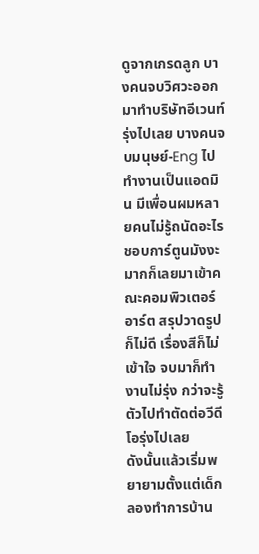ดูจากเกรดลูก บางคนจบวิศวะออกมาทำบริษัทอีเวนท์รุ่งไปเลย บางคนจบมนุษย์-Eng ไปทำงานเป็นแอดมิน มีเพื่อนผมหลายคนไม่รู้ถนัดอะไรชอบการ์ตูนมังงะมากก็เลยมาเข้าคณะคอมพิวเตอร์อาร์ต สรุปวาดรูปก็ไม่ดี เรื่องสีก็ไม่เข้าใจ จบมาก็ทำงานไม่รุ่ง กว่าจะรู้ตัวไปทำตัดต่อวีดีโอรุ่งไปเลย
ดังนั้นแล้วเริ่มพยายามตั้งแต่เด็ก ลองทำการบ้าน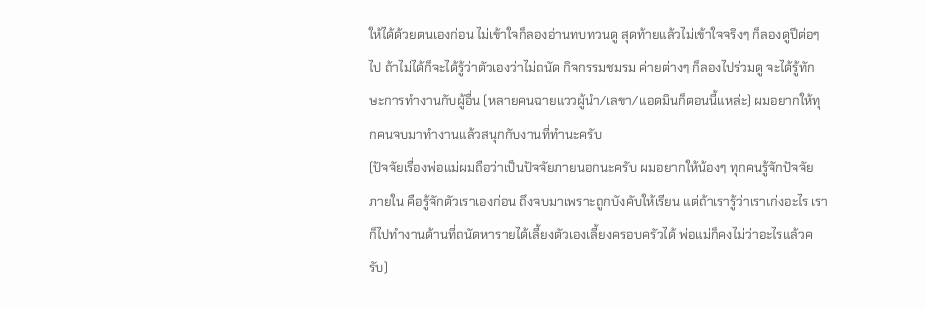ให้ได้ด้วยตนเองก่อน ไม่เข้าใจก็ลองอ่านทบทวนดู สุดท้ายแล้วไม่เข้าใจจริงๆ ก็ลองดูปีต่อๆ ไป ถ้าไม่ได้ก็จะได้รู้ว่าตัวเองว่าไม่ถนัด กิจกรรมชมรม ค่ายต่างๆ ก็ลองไปร่วมดู จะได้รู้ทักษะการทำงานกับผู้อื่น (หลายคนฉายแววผู้นำ/เลขา/แอดมินก็ตอนนี้แหล่ะ) ผมอยากให้ทุกคนจบมาทำงานแล้วสนุกกับงานที่ทำนะครับ
(ปัจจัยเรื่องพ่อแม่ผมถือว่าเป็นปัจจัยภายนอกนะครับ ผมอยากให้น้องๆ ทุกคนรู้จักปัจจัยภายใน คือรู้จักตัวเราเองก่อน ถึงจบมาเพราะถูกบังคับให้เรียน แต่ถ้าเรารู้ว่าเราเก่งอะไร เราก็ไปทำงานด้านที่ถนัดหารายได้เลี้ยงตัวเองเลี้ยงครอบครัวได้ พ่อแม่ก็คงไม่ว่าอะไรแล้วครับ)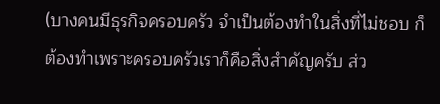(บางคนมีธุรกิจครอบครัว จำเป็นต้องทำในสิ่งที่ไม่ชอบ ก็ต้องทำเพราะครอบครัวเราก็คือสิ่งสำคัญครับ ส่ว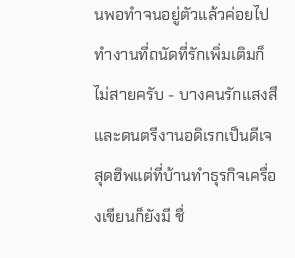นพอทำจนอยู่ตัวแล้วค่อยไปทำงานที่ถนัดที่รักเพิ่มเติมก็ไม่สายครับ - บางคนรักแสงสีและดนตรีงานอดิเรกเป็นดีเจสุดฮิพแต่ที่บ้านทำธุรกิจเครื่องเขียนก็ยังมี ชื่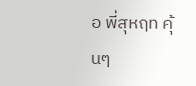อ พี่สุหฤท คุ้นๆ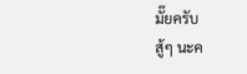มั๊ยครับ
สู้ๆ นะค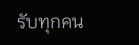รับทุกคน